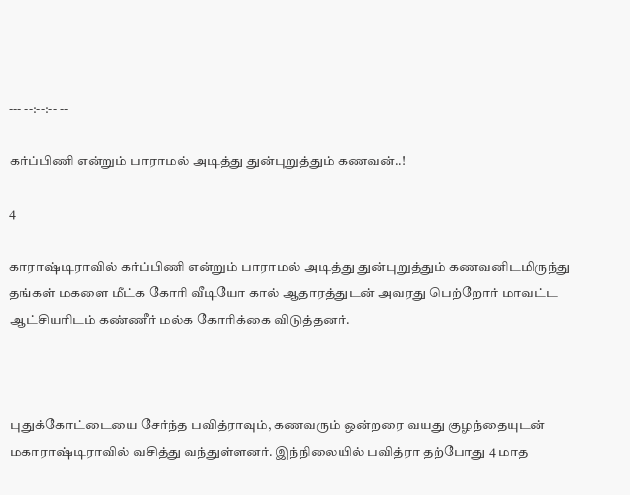--- --:--:-- --

கர்ப்பிணி என்றும் பாராமல் அடித்து துன்புறுத்தும் கணவன்..!

4

காராஷ்டிராவில் கர்ப்பிணி என்றும் பாராமல் அடித்து துன்புறுத்தும் கணவனிடமிருந்து தங்கள் மகளை மீட்க கோரி வீடியோ கால் ஆதாரத்துடன் அவரது பெற்றோர் மாவட்ட ஆட்சியரிடம் கண்ணீர் மல்க கோரிக்கை விடுத்தனர்.



புதுக்கோட்டையை சேர்ந்த பவித்ராவும், கணவரும் ஒன்றரை வயது குழந்தையுடன் மகாராஷ்டிராவில் வசித்து வந்துள்ளனர். இந்நிலையில் பவித்ரா தற்போது 4 மாத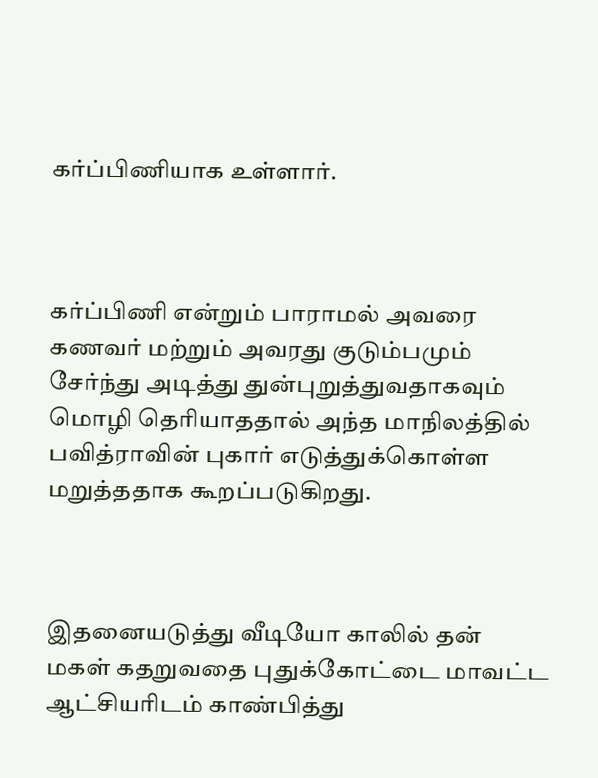கர்ப்பிணியாக உள்ளார்.



கர்ப்பிணி என்றும் பாராமல் அவரை கணவர் மற்றும் அவரது குடும்பமும் சேர்ந்து அடித்து துன்புறுத்துவதாகவும் மொழி தெரியாததால் அந்த மாநிலத்தில் பவித்ராவின் புகார் எடுத்துக்கொள்ள மறுத்ததாக கூறப்படுகிறது.



இதனையடுத்து வீடியோ காலில் தன் மகள் கதறுவதை புதுக்கோட்டை மாவட்ட ஆட்சியரிடம் காண்பித்து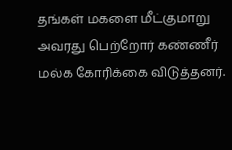தங்கள் மகளை மீட்குமாறு அவரது பெற்றோர் கண்ணீர் மல்க கோரிக்கை விடுத்தனர்.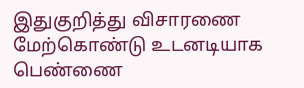இதுகுறித்து விசாரணை மேற்கொண்டு உடனடியாக பெண்ணை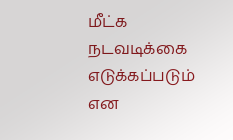மீட்க நடவடிக்கை எடுக்கப்படும் என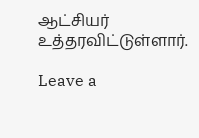ஆட்சியர் உத்தரவிட்டுள்ளார்.

Leave a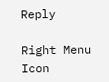Reply

Right Menu Icon